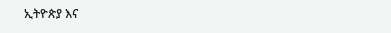ኢትዮጵያ እና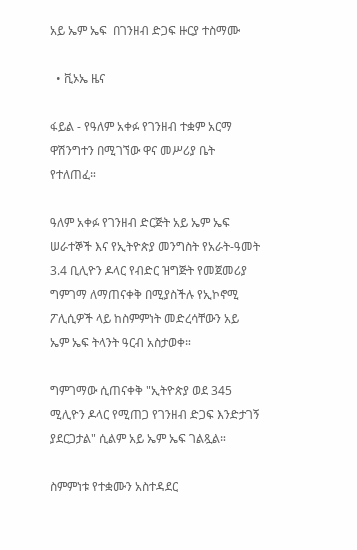አይ ኤም ኤፍ  በገንዘብ ድጋፍ ዙርያ ተስማሙ

  • ቪኦኤ ዜና

ፋይል - የዓለም አቀፉ የገንዘብ ተቋም አርማ ዋሽንግተን በሚገኘው ዋና መሥሪያ ቤት የተለጠፈ።

ዓለም አቀፉ የገንዘብ ድርጅት አይ ኤም ኤፍ ሠራተኞች እና የኢትዮጵያ መንግስት የአራት-ዓመት 3.4 ቢሊዮን ዶላር የብድር ዝግጅት የመጀመሪያ ግምገማ ለማጠናቀቅ በሚያስችሉ የኢኮኖሚ ፖሊሲዎች ላይ ከስምምነት መድረሳቸውን አይ ኤም ኤፍ ትላንት ዓርብ አስታወቀ።

ግምገማው ሲጠናቀቅ "ኢትዮጵያ ወደ 345 ሚሊዮን ዶላር የሚጠጋ የገንዘብ ድጋፍ እንድታገኝ ያደርጋታል" ሲልም አይ ኤም ኤፍ ገልጿል።

ስምምነቱ የተቋሙን አስተዳደር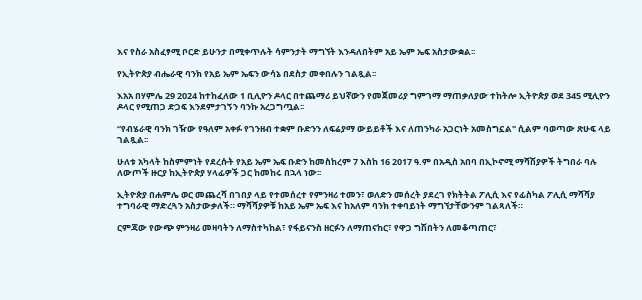እና የስራ አስፈፃሚ ቦርድ ይሁንታ በሚቀጥሉት ሳምንታት ማግኘት እንዳለበትም አይ ኤም ኤፍ አስታውቋል፡፡

የኢትዮጵያ ብሔራዊ ባንክ የአይ ኤም ኤፍን ውሳኔ በደስታ መቀበሉን ገልጿል፡፡

እአአ በሃምሌ 29 2024 ከተከፈለው 1 ቢሊዮን ዶላር በተጨማሪ ይህኛውን የመጀመሪያ ግምገማ ማጠቃለያው ተከትሎ ኢትዮጵያ ወደ 345 ሚሊዮን ዶላር የሚጠጋ ድጋፍ እንደምታገኝን ባንኩ አረጋግጧል፡፡

“የብሄራዊ ባንክ ገዥው የዓለም አቀፉ የገንዘብ ተቋም ቡድንን ለፍሬያማ ውይይቶች እና ለጠንካራ አጋርነት አመስግኗል" ሲልም ባወጣው ጽሁፍ ላይ ገልጿል፡፡

ሁለቱ አካላት ከስምምነት የደረሱት የአይ ኤም ኤፍ ቡድን ከመስከረም 7 እስከ 16 2017 ዓ.ም በአዲስ አበባ በኢኮኖሚ ማሻሽያዎች ትግበራ ባሉ ለውጦች ዙርያ ከኢትዮጵያ ሃላፊዎች ጋር ከመከሩ በኋላ ነው፡፡

ኢትዮጵያ በሐምሌ ወር መጨረሻ በገበያ ላይ የተመሰረተ የምንዛሪ ተመን፣ ወለድን መሰረት ያደረገ የክትትል ፖሊሲ እና የፊስካል ፖሊሲ ማሻሻያ ተግባራዊ ማድረጓን አስታውቃለች። ማሻሻያዎቹ ከአይ ኤም ኤፍ እና ከአለም ባንክ ተቀባይነት ማግኘታቸውንም ገልጻለች።

ርምጃው የውጭ ምንዛሪ መዛባትን ለማስተካከል፣ የፋይናንስ ዘርፉን ለማጠናከር፣ የዋጋ ግሽበትን ለመቆጣጠር፣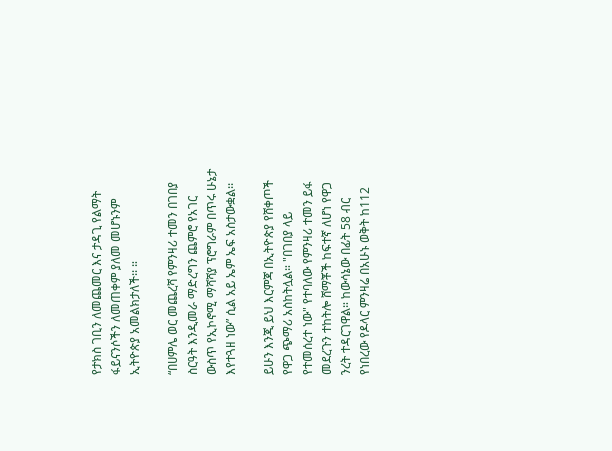የታክስ ገቢን ለመጨመር እና ታዳጊ የልማት ፋይናንሶችን ለመጠቀም ያለመ መሆኑንም ኢትዮጵያ አመልክታለች፡፡ ።

“በሀምሌ ወር መጨረሻ የምንዛሪ ተመን በገበያ ስርዓት እንዲመራ ማድረግን ጨምሮ የአገር ውስጥ የኢኮኖሚ ማሻሻያ ፕሮግራም በጥሩ ሁኔታ እየተጓዘ ነው” ሲል አይ ኤም ኤፍ አስታውቋል፡፡

ይሁን እንጂ ይህ እርምጃ በኢትዮጵያ የሸቀጦች የዋጋ ጭማሪ አስከትሏል። "በገበያ ላይ የተመሰረተ ነው" የተባለው የምንዛሪ ተመን ይፋ መደረጉን ተከትሎ ሸማቾች ከፍተኛ ለሆነ የዋጋ ንረት ተዳርገዋል። ከውሳኔው በፊት 58 ብር የነበረው የዶላር ምንዛሬ በአሁኑ ወቅት ከ112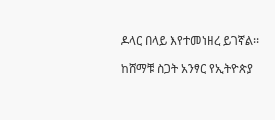ዶላር በላይ እየተመነዘረ ይገኛል፡፡

ከሸማቹ ስጋት አንፃር የኢትዮጵያ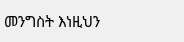መንግስት እነዚህን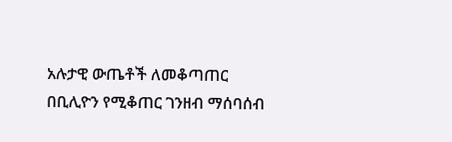አሉታዊ ውጤቶች ለመቆጣጠር በቢሊዮን የሚቆጠር ገንዘብ ማሰባሰብ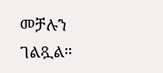መቻሉን ገልጿል።